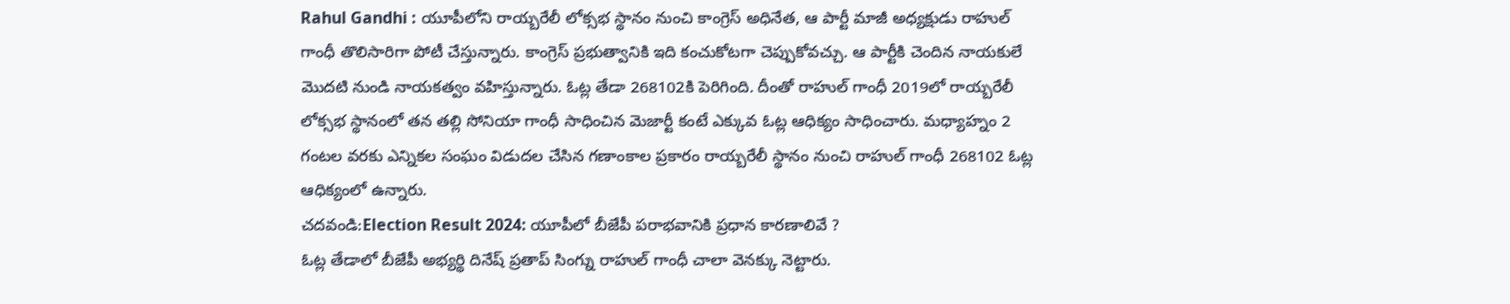Rahul Gandhi : యూపీలోని రాయ్బరేలీ లోక్సభ స్థానం నుంచి కాంగ్రెస్ అధినేత, ఆ పార్టీ మాజీ అధ్యక్షుడు రాహుల్ గాంధీ తొలిసారిగా పోటీ చేస్తున్నారు. కాంగ్రెస్ ప్రభుత్వానికి ఇది కంచుకోటగా చెప్పుకోవచ్చు. ఆ పార్టీకి చెందిన నాయకులే మొదటి నుండి నాయకత్వం వహిస్తున్నారు. ఓట్ల తేడా 268102కి పెరిగింది. దీంతో రాహుల్ గాంధీ 2019లో రాయ్బరేలీ లోక్సభ స్థానంలో తన తల్లి సోనియా గాంధీ సాధించిన మెజార్టీ కంటే ఎక్కువ ఓట్ల ఆధిక్యం సాధించారు. మధ్యాహ్నం 2 గంటల వరకు ఎన్నికల సంఘం విడుదల చేసిన గణాంకాల ప్రకారం రాయ్బరేలీ స్థానం నుంచి రాహుల్ గాంధీ 268102 ఓట్ల ఆధిక్యంలో ఉన్నారు.
చదవండి:Election Result 2024: యూపీలో బీజేపీ పరాభవానికి ప్రధాన కారణాలివే ?
ఓట్ల తేడాలో బీజేపీ అభ్యర్థి దినేష్ ప్రతాప్ సింగ్ను రాహుల్ గాంధీ చాలా వెనక్కు నెట్టారు.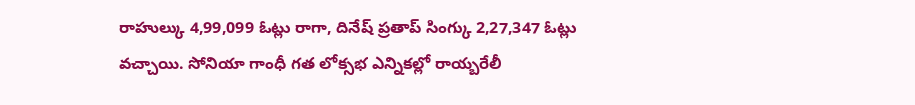రాహుల్కు 4,99,099 ఓట్లు రాగా, దినేష్ ప్రతాప్ సింగ్కు 2,27,347 ఓట్లు వచ్చాయి. సోనియా గాంధీ గత లోక్సభ ఎన్నికల్లో రాయ్బరేలీ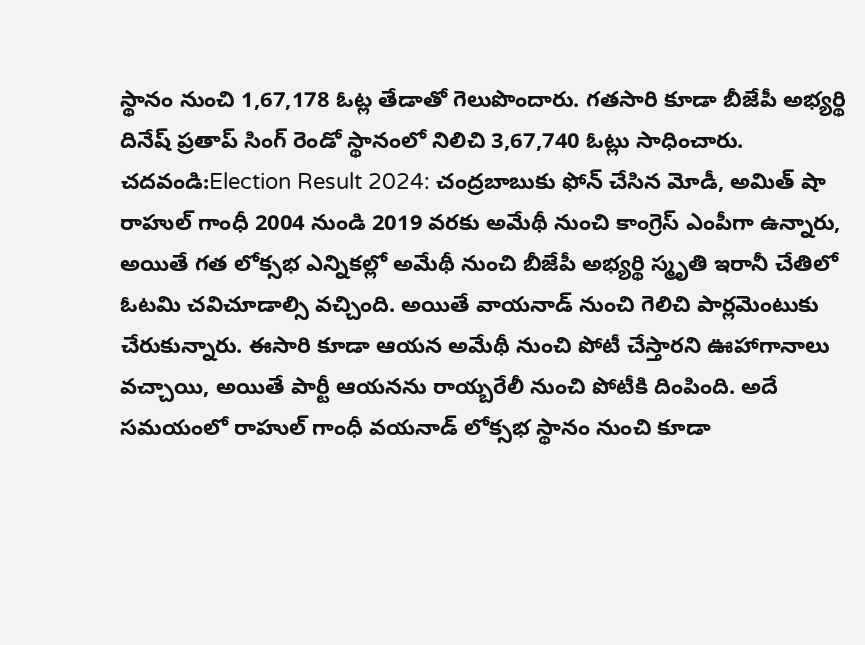స్థానం నుంచి 1,67,178 ఓట్ల తేడాతో గెలుపొందారు. గతసారి కూడా బీజేపీ అభ్యర్థి దినేష్ ప్రతాప్ సింగ్ రెండో స్థానంలో నిలిచి 3,67,740 ఓట్లు సాధించారు.
చదవండి:Election Result 2024: చంద్రబాబుకు ఫోన్ చేసిన మోడీ, అమిత్ షా
రాహుల్ గాంధీ 2004 నుండి 2019 వరకు అమేథీ నుంచి కాంగ్రెస్ ఎంపీగా ఉన్నారు, అయితే గత లోక్సభ ఎన్నికల్లో అమేథీ నుంచి బీజేపీ అభ్యర్థి స్మృతి ఇరానీ చేతిలో ఓటమి చవిచూడాల్సి వచ్చింది. అయితే వాయనాడ్ నుంచి గెలిచి పార్లమెంటుకు చేరుకున్నారు. ఈసారి కూడా ఆయన అమేథీ నుంచి పోటీ చేస్తారని ఊహాగానాలు వచ్చాయి, అయితే పార్టీ ఆయనను రాయ్బరేలీ నుంచి పోటీకి దింపింది. అదే సమయంలో రాహుల్ గాంధీ వయనాడ్ లోక్సభ స్థానం నుంచి కూడా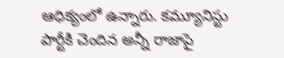ఆధిక్యంలో ఉన్నారు. కమ్యూనిస్టు పార్టీకి చెందిన అన్నీ రాజాపై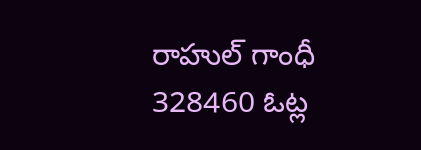రాహుల్ గాంధీ 328460 ఓట్ల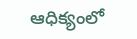ఆధిక్యంలో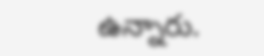ఉన్నారు.